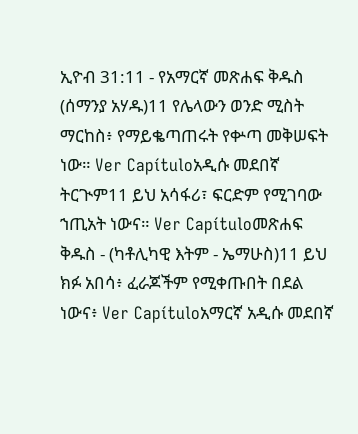ኢዮብ 31:11 - የአማርኛ መጽሐፍ ቅዱስ (ሰማንያ አሃዱ)11 የሌላውን ወንድ ሚስት ማርከስ፥ የማይቈጣጠሩት የቍጣ መቅሠፍት ነው። Ver Capítuloአዲሱ መደበኛ ትርጒም11 ይህ አሳፋሪ፣ ፍርድም የሚገባው ኀጢአት ነውና። Ver Capítuloመጽሐፍ ቅዱስ - (ካቶሊካዊ እትም - ኤማሁስ)11 ይህ ክፉ አበሳ፥ ፈራጆችም የሚቀጡበት በደል ነውና፥ Ver Capítuloአማርኛ አዲሱ መደበኛ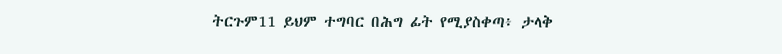ትርጉም11 ይህም ተግባር በሕግ ፊት የሚያስቀጣ፥ ታላቅ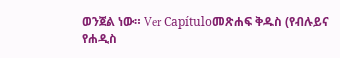ወንጀል ነው። Ver Capítuloመጽሐፍ ቅዱስ (የብሉይና የሐዲስ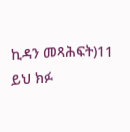ኪዳን መጻሕፍት)11 ይህ ክፉ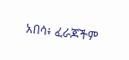አበሳ፥ ፈራጆችም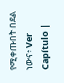የሚቀጡበት በደል ነውና፥ Ver Capítulo |